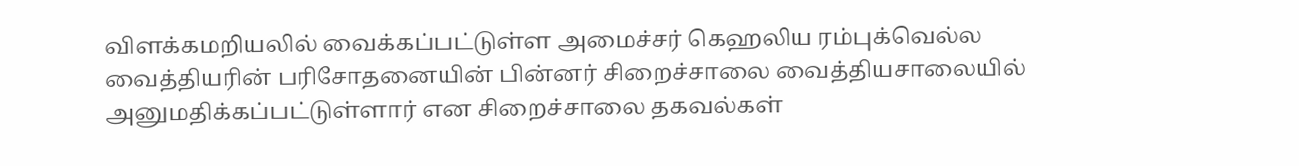விளக்கமறியலில் வைக்கப்பட்டுள்ள அமைச்சர் கெஹலிய ரம்புக்வெல்ல வைத்தியரின் பரிசோதனையின் பின்னர் சிறைச்சாலை வைத்தியசாலையில் அனுமதிக்கப்பட்டுள்ளார் என சிறைச்சாலை தகவல்கள்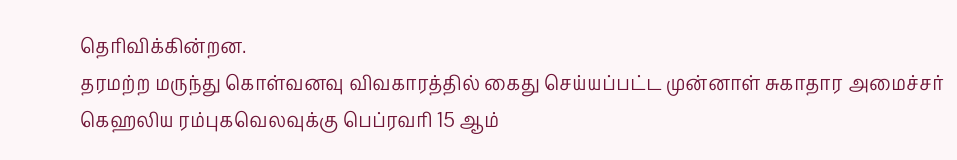தெரிவிக்கின்றன.
தரமற்ற மருந்து கொள்வனவு விவகாரத்தில் கைது செய்யப்பட்ட முன்னாள் சுகாதார அமைச்சர் கெஹலிய ரம்புகவெலவுக்கு பெப்ரவரி 15 ஆம்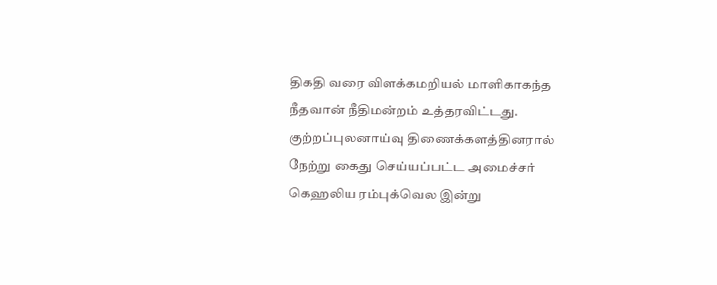திகதி வரை விளக்கமறியல் மாளிகாகந்த நீதவான் நீதிமன்றம் உத்தரவிட்டது.
குற்றப்புலனாய்வு திணைக்களத்தினரால் நேற்று கைது செய்யப்பட்ட அமைச்சர் கெஹலிய ரம்புக்வெல இன்று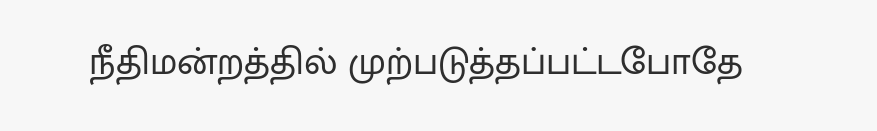நீதிமன்றத்தில் முற்படுத்தப்பட்டபோதே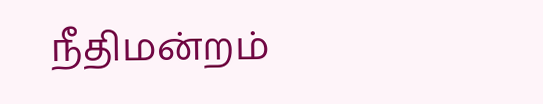நீதிமன்றம்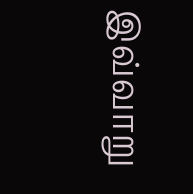இவ்வாறு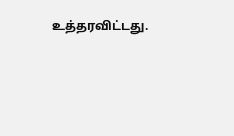உத்தரவிட்டது.